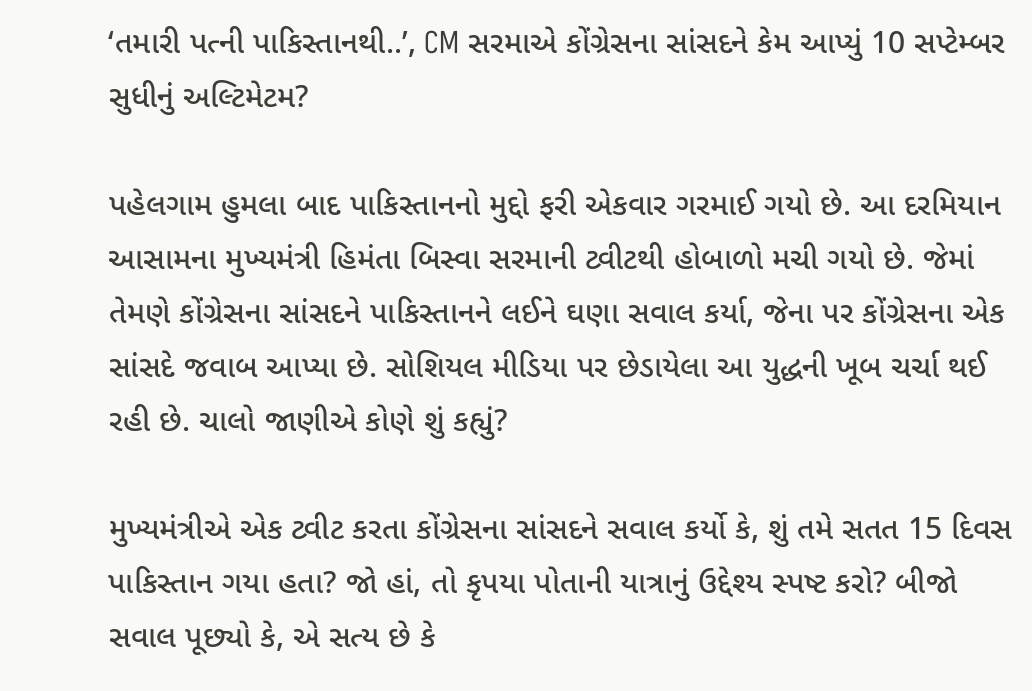‘તમારી પત્ની પાકિસ્તાનથી..’, CM સરમાએ કોંગ્રેસના સાંસદને કેમ આપ્યું 10 સપ્ટેમ્બર સુધીનું અલ્ટિમેટમ?

પહેલગામ હુમલા બાદ પાકિસ્તાનનો મુદ્દો ફરી એકવાર ગરમાઈ ગયો છે. આ દરમિયાન આસામના મુખ્યમંત્રી હિમંતા બિસ્વા સરમાની ટ્વીટથી હોબાળો મચી ગયો છે. જેમાં તેમણે કોંગ્રેસના સાંસદને પાકિસ્તાનને લઈને ઘણા સવાલ કર્યા, જેના પર કોંગ્રેસના એક સાંસદે જવાબ આપ્યા છે. સોશિયલ મીડિયા પર છેડાયેલા આ યુદ્ધની ખૂબ ચર્ચા થઈ રહી છે. ચાલો જાણીએ કોણે શું કહ્યું?

મુખ્યમંત્રીએ એક ટ્વીટ કરતા કોંગ્રેસના સાંસદને સવાલ કર્યો કે, શું તમે સતત 15 દિવસ પાકિસ્તાન ગયા હતા? જો હાં, તો કૃપયા પોતાની યાત્રાનું ઉદ્દેશ્ય સ્પષ્ટ કરો? બીજો સવાલ પૂછ્યો કે, એ સત્ય છે કે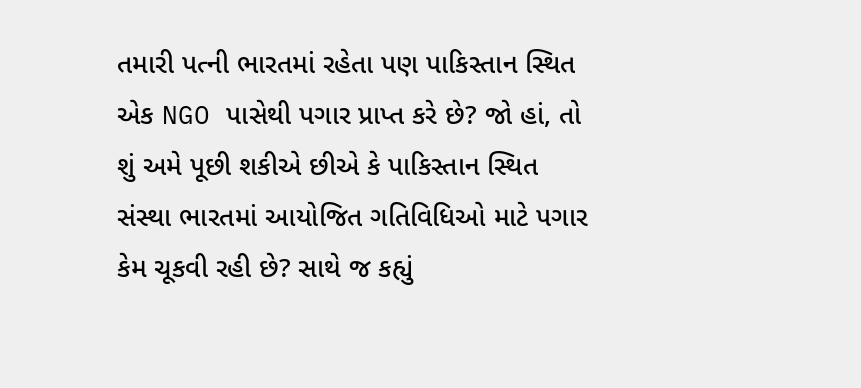તમારી પત્ની ભારતમાં રહેતા પણ પાકિસ્તાન સ્થિત એક NGO પાસેથી પગાર પ્રાપ્ત કરે છે? જો હાં, તો શું અમે પૂછી શકીએ છીએ કે પાકિસ્તાન સ્થિત સંસ્થા ભારતમાં આયોજિત ગતિવિધિઓ માટે પગાર કેમ ચૂકવી રહી છે? સાથે જ કહ્યું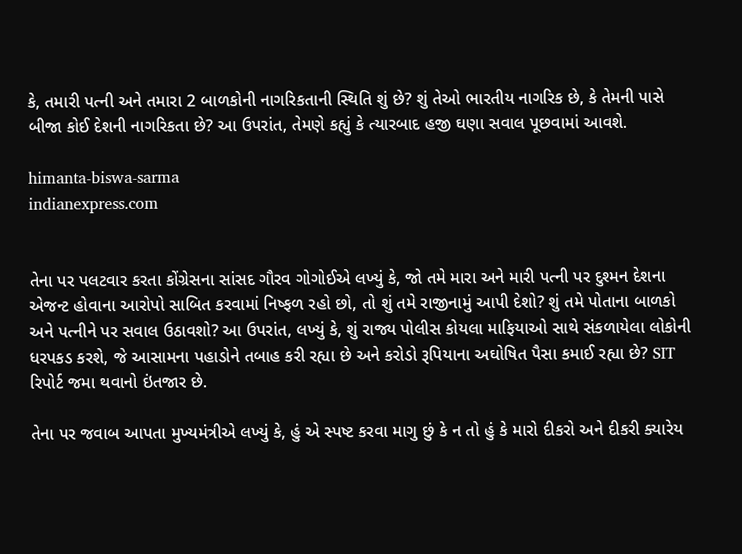કે, તમારી પત્ની અને તમારા 2 બાળકોની નાગરિકતાની સ્થિતિ શું છે? શું તેઓ ભારતીય નાગરિક છે, કે તેમની પાસે બીજા કોઈ દેશની નાગરિકતા છે? આ ઉપરાંત, તેમણે કહ્યું કે ત્યારબાદ હજી ઘણા સવાલ પૂછવામાં આવશે.

himanta-biswa-sarma
indianexpress.com


તેના પર પલટવાર કરતા કોંગ્રેસના સાંસદ ગૌરવ ગોગોઈએ લખ્યું કે, જો તમે મારા અને મારી પત્ની પર દુશ્મન દેશના એજન્ટ હોવાના આરોપો સાબિત કરવામાં નિષ્ફળ રહો છો, તો શું તમે રાજીનામું આપી દેશો? શું તમે પોતાના બાળકો અને પત્નીને પર સવાલ ઉઠાવશો? આ ઉપરાંત, લખ્યું કે, શું રાજ્ય પોલીસ કોયલા માફિયાઓ સાથે સંકળાયેલા લોકોની ધરપકડ કરશે, જે આસામના પહાડોને તબાહ કરી રહ્યા છે અને કરોડો રૂપિયાના અઘોષિત પૈસા કમાઈ રહ્યા છે? SIT રિપોર્ટ જમા થવાનો ઇંતજાર છે.

તેના પર જવાબ આપતા મુખ્યમંત્રીએ લખ્યું કે, હું એ સ્પષ્ટ કરવા માગુ છું કે ન તો હું કે મારો દીકરો અને દીકરી ક્યારેય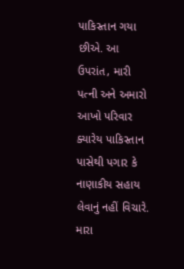પાકિસ્તાન ગયા છીએ. આ ઉપરાંત, મારી પત્ની અને અમારો આખો પરિવાર ક્યારેય પાકિસ્તાન પાસેથી પગાર કે નાણાકીય સહાય લેવાનું નહીં વિચારે. મારા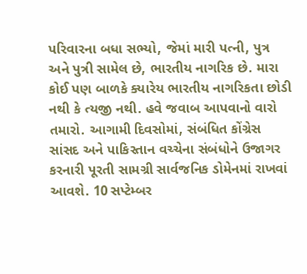પરિવારના બધા સભ્યો, જેમાં મારી પત્ની, પુત્ર અને પુત્રી સામેલ છે, ભારતીય નાગરિક છે. મારા કોઈ પણ બાળકે ક્યારેય ભારતીય નાગરિકતા છોડી નથી કે ત્યજી નથી. હવે જવાબ આપવાનો વારો તમારો. આગામી દિવસોમાં, સંબંધિત કોંગ્રેસ સાંસદ અને પાકિસ્તાન વચ્ચેના સંબંધોને ઉજાગર કરનારી પૂરતી સામગ્રી સાર્વજનિક ડોમેનમાં રાખવાં આવશે. 10 સપ્ટેમ્બર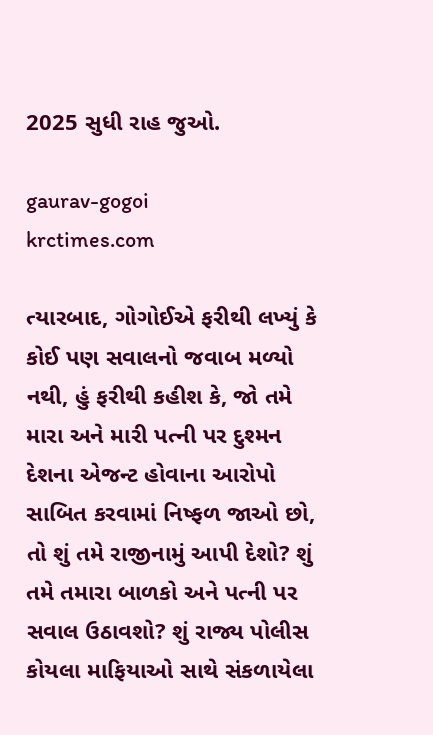2025 સુધી રાહ જુઓ.

gaurav-gogoi
krctimes.com

ત્યારબાદ, ગોગોઈએ ફરીથી લખ્યું કે કોઈ પણ સવાલનો જવાબ મળ્યો નથી, હું ફરીથી કહીશ કે, જો તમે મારા અને મારી પત્ની પર દુશ્મન દેશના એજન્ટ હોવાના આરોપો સાબિત કરવામાં નિષ્ફળ જાઓ છો, તો શું તમે રાજીનામું આપી દેશો? શું તમે તમારા બાળકો અને પત્ની પર સવાલ ઉઠાવશો? શું રાજ્ય પોલીસ કોયલા માફિયાઓ સાથે સંકળાયેલા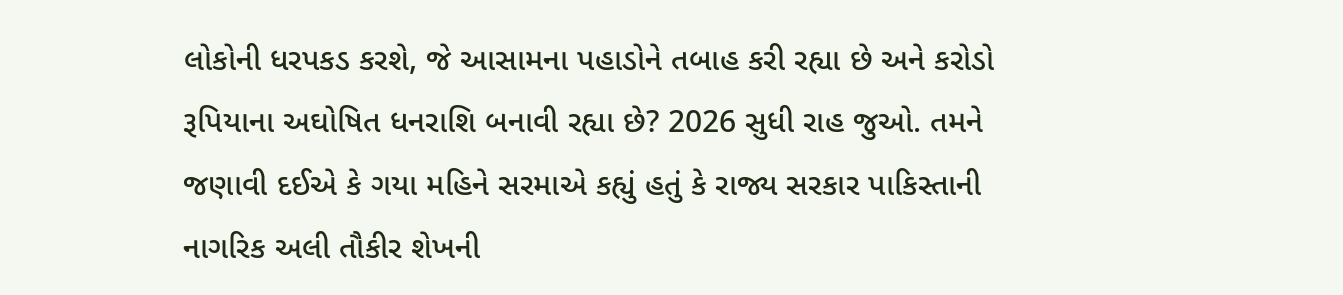લોકોની ધરપકડ કરશે, જે આસામના પહાડોને તબાહ કરી રહ્યા છે અને કરોડો રૂપિયાના અઘોષિત ધનરાશિ બનાવી રહ્યા છે? 2026 સુધી રાહ જુઓ. તમને જણાવી દઈએ કે ગયા મહિને સરમાએ કહ્યું હતું કે રાજ્ય સરકાર પાકિસ્તાની નાગરિક અલી તૌકીર શેખની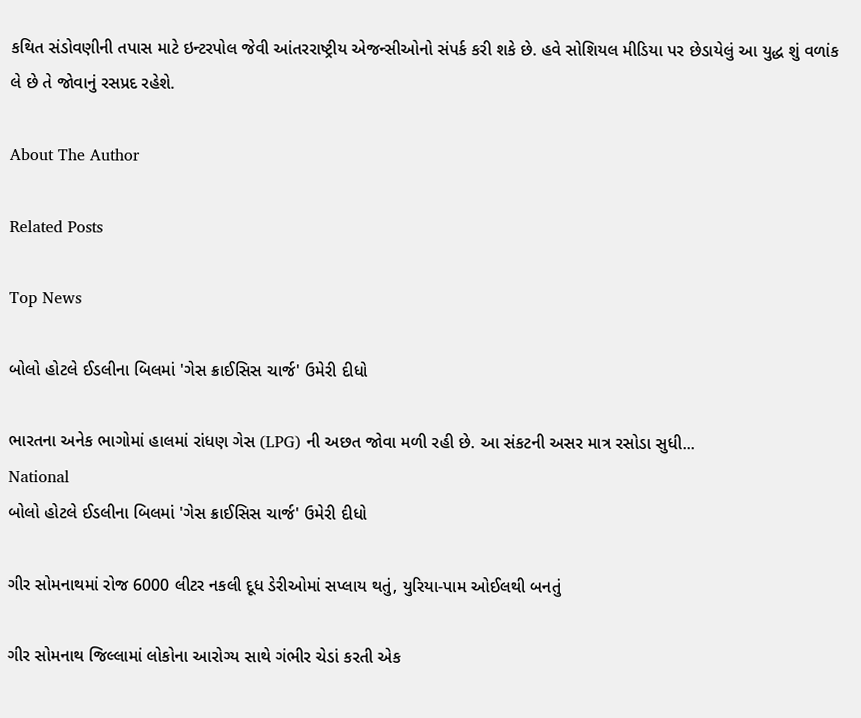કથિત સંડોવણીની તપાસ માટે ઇન્ટરપોલ જેવી આંતરરાષ્ટ્રીય એજન્સીઓનો સંપર્ક કરી શકે છે. હવે સોશિયલ મીડિયા પર છેડાયેલું આ યુદ્ધ શું વળાંક લે છે તે જોવાનું રસપ્રદ રહેશે.

About The Author

Related Posts

Top News

બોલો હોટલે ઈડલીના બિલમાં 'ગેસ ક્રાઈસિસ ચાર્જ' ઉમેરી દીધો

ભારતના અનેક ભાગોમાં હાલમાં રાંધણ ગેસ (LPG) ની અછત જોવા મળી રહી છે. આ સંકટની અસર માત્ર રસોડા સુધી...
National
બોલો હોટલે ઈડલીના બિલમાં 'ગેસ ક્રાઈસિસ ચાર્જ' ઉમેરી દીધો

ગીર સોમનાથમાં રોજ 6000 લીટર નકલી દૂધ ડેરીઓમાં સપ્લાય થતું, યુરિયા-પામ ઓઈલથી બનતું

ગીર સોમનાથ જિલ્લામાં લોકોના આરોગ્ય સાથે ગંભીર ચેડાં કરતી એક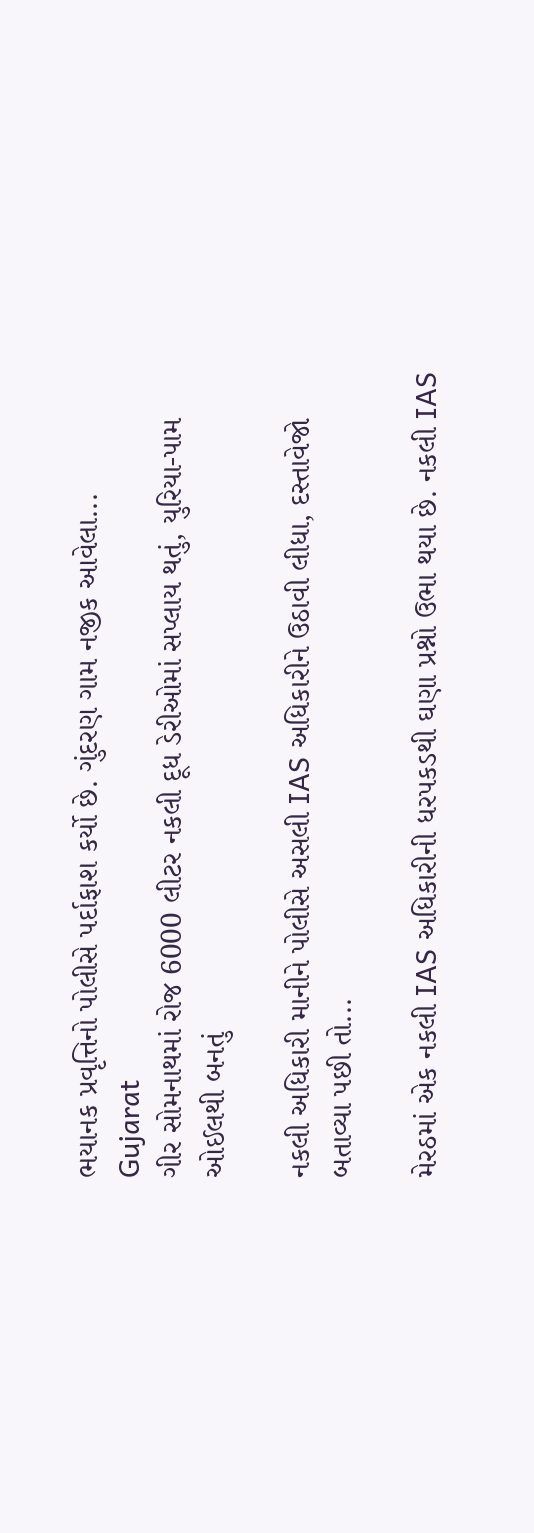ભયાનક પ્રવૃત્તિનો પોલીસે પર્દાફાશ કર્યો છે. ગુંદરણ ગામ નજીક આવેલા...
Gujarat
ગીર સોમનાથમાં રોજ 6000 લીટર નકલી દૂધ ડેરીઓમાં સપ્લાય થતું, યુરિયા-પામ ઓઈલથી બનતું

નકલી અધિકારી માનીને પોલીસે અસલી IAS અધિકારીને ઉઠાવી લીધા, દસ્તાવેજો બતાવ્યા પછી તો...

મેરઠમાં એક નકલી IAS અધિકારીની ધરપકડથી ઘણા પ્રશ્નો ઉભા થયા છે. નકલી IAS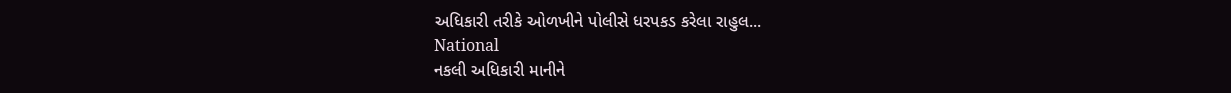અધિકારી તરીકે ઓળખીને પોલીસે ધરપકડ કરેલા રાહુલ...
National
નકલી અધિકારી માનીને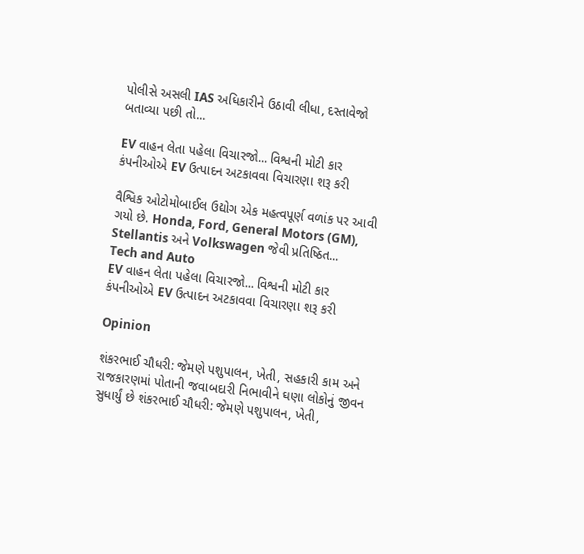પોલીસે અસલી IAS અધિકારીને ઉઠાવી લીધા, દસ્તાવેજો બતાવ્યા પછી તો...

EV વાહન લેતા પહેલા વિચારજો... વિશ્વની મોટી કાર કંપનીઓએ EV ઉત્પાદન અટકાવવા વિચારણા શરૂ કરી

વૈશ્વિક ઓટોમોબાઈલ ઉદ્યોગ એક મહત્વપૂર્ણ વળાંક પર આવી ગયો છે. Honda, Ford, General Motors (GM), Stellantis અને Volkswagen જેવી પ્રતિષ્ઠિત...
Tech and Auto
EV વાહન લેતા પહેલા વિચારજો... વિશ્વની મોટી કાર કંપનીઓએ EV ઉત્પાદન અટકાવવા વિચારણા શરૂ કરી

Opinion

શંકરભાઈ ચૌધરી: જેમણે પશુપાલન, ખેતી, સહકારી કામ અને રાજકારણમાં પોતાની જવાબદારી નિભાવીને ઘણા લોકોનું જીવન સુધાર્યું છે શંકરભાઈ ચૌધરી: જેમણે પશુપાલન, ખેતી,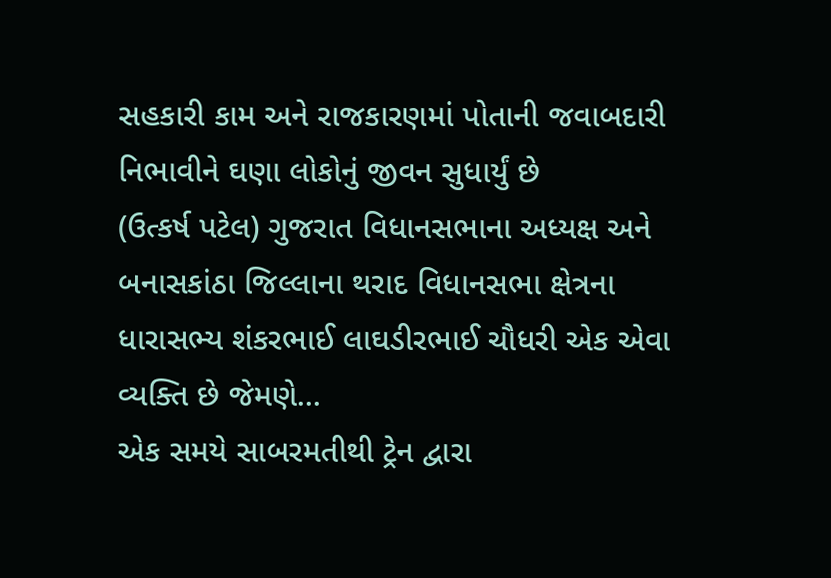સહકારી કામ અને રાજકારણમાં પોતાની જવાબદારી નિભાવીને ઘણા લોકોનું જીવન સુધાર્યું છે
(ઉત્કર્ષ પટેલ) ગુજરાત વિધાનસભાના અધ્યક્ષ અને બનાસકાંઠા જિલ્લાના થરાદ વિધાનસભા ક્ષેત્રના ધારાસભ્ય શંકરભાઈ લાઘડીરભાઈ ચૌધરી એક એવા વ્યક્તિ છે જેમણે...
એક સમયે સાબરમતીથી ટ્રેન દ્વારા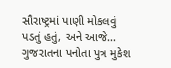સૌરાષ્ટ્રમાં પાણી મોકલવું પડતું હતું, અને આજે...
ગુજરાતના પનોતા પુત્ર મુકેશ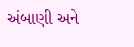અંબાણી અને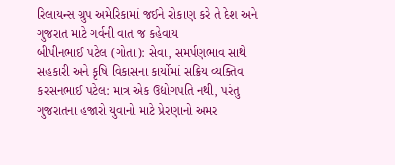રિલાયન્સ ગ્રુપ અમેરિકામાં જઈને રોકાણ કરે તે દેશ અને ગુજરાત માટે ગર્વની વાત જ કહેવાય
બીપીનભાઈ પટેલ (ગોતા): સેવા, સમર્પણભાવ સાથે સહકારી અને કૃષિ વિકાસના કાર્યોમાં સક્રિય વ્યક્તિવ
કરસનભાઈ પટેલ: માત્ર એક ઉદ્યોગપતિ નથી, પરંતુ ગુજરાતના હજારો યુવાનો માટે પ્રેરણાનો અમર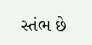સ્તંભ છે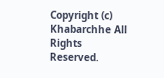Copyright (c) Khabarchhe All Rights Reserved.